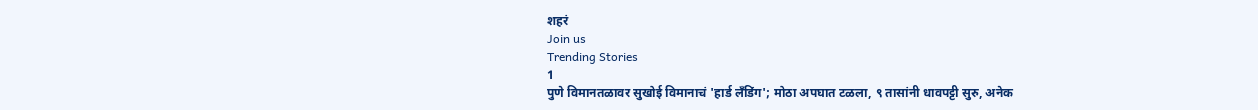शहरं
Join us
Trending Stories
1
पुणे विमानतळावर सुखोई विमानाचं 'हार्ड लँडिंग'; मोठा अपघात टळला, ९ तासांनी धावपट्टी सुरु, अनेक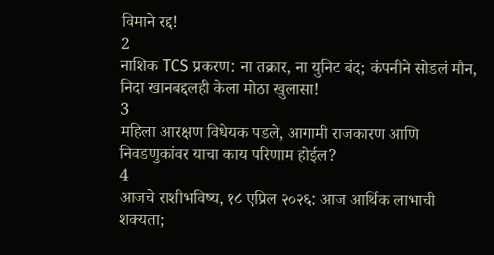विमाने रद्द!
2
नाशिक TCS प्रकरण: ना तक्रार, ना युनिट बंद; कंपनीने सोडलं मौन, निदा खानबद्दलही केला मोठा खुलासा!
3
महिला आरक्षण विधेयक पडले, आगामी राजकारण आणि निवडणुकांवर याचा काय परिणाम होईल?
4
आजचे राशीभविष्य, १८ एप्रिल २०२६: आज आर्थिक लाभाची शक्यता;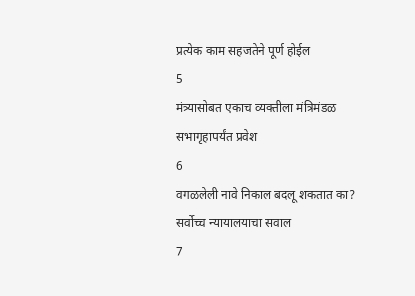प्रत्येक काम सहजतेने पूर्ण होईल
5
मंत्र्यासोबत एकाच व्यक्तीला मंत्रिमंडळ सभागृहापर्यंत प्रवेश
6
वगळलेली नावे निकाल बदलू शकतात का? सर्वोच्च न्यायालयाचा सवाल
7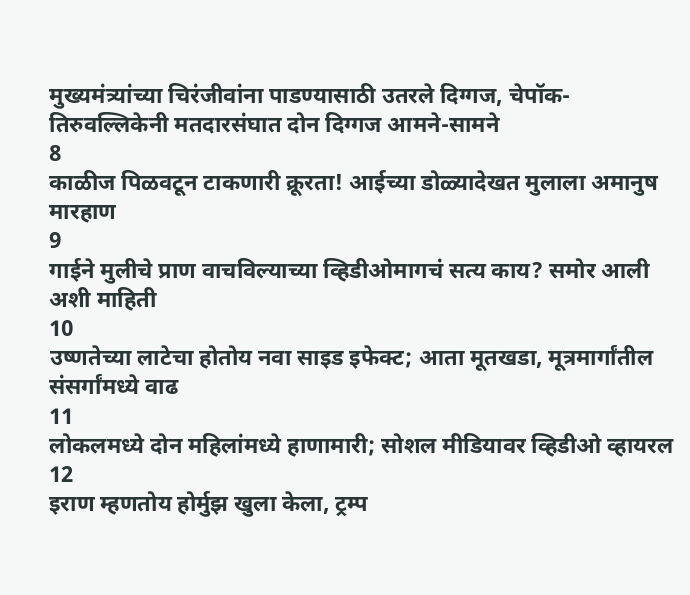मुख्यमंत्र्यांच्या चिरंजीवांना पाडण्यासाठी उतरले दिग्गज, चेपॉक-तिरुवल्लिकेनी मतदारसंघात दोन दिग्गज आमने-सामने
8
काळीज पिळवटून टाकणारी क्रूरता! आईच्या डोळ्यादेखत मुलाला अमानुष मारहाण
9
गाईने मुलीचे प्राण वाचविल्याच्या व्हिडीओमागचं सत्य काय? समोर आली अशी माहिती
10
उष्णतेच्या लाटेचा होतोय नवा साइड इफेक्ट; आता मूतखडा, मूत्रमार्गांतील संसर्गांमध्ये वाढ
11
लोकलमध्ये दोन महिलांमध्ये हाणामारी; सोशल मीडियावर व्हिडीओ व्हायरल
12
इराण म्हणतोय होर्मुझ खुला केला, ट्रम्प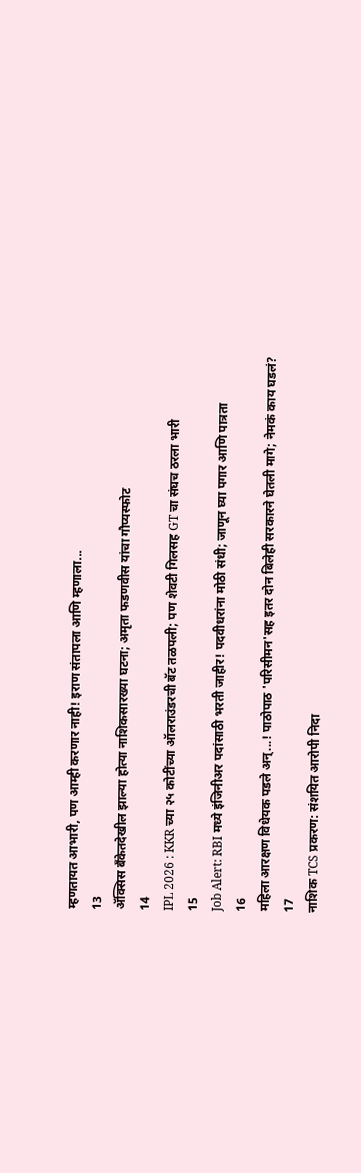म्हणतायत आभारी, पण आम्ही करणार नाही! इराण संतापला आणि म्हणाला...
13
ॲक्सिस बँकेतदेखील झाल्या होत्या नाशिकसारख्या घटना; अमृता फडणवीस यांचा गौप्यस्फोट
14
IPL 2026 : KKR च्या २५ कोटींच्या ऑलराउंडरची बॅट तळपली; पण शेवटी गिलसह GT चा संघच ठरला भारी
15
Job Alert: RBI मध्ये इंजिनीअर पदांसाठी भरती जाहीर! पदवीधरांना मोठी संधी; जाणून घ्या पगार आणि पात्रता
16
महिला आरक्षण विधेयक पडले अन्...! पाठोपाठ 'परिसीमन'सह इतर दोन बिलेही सरकारने घेतली मागे; नेमकं काय घडलं?
17
नाशिक TCS प्रकरण: संशयित आरोपी निदा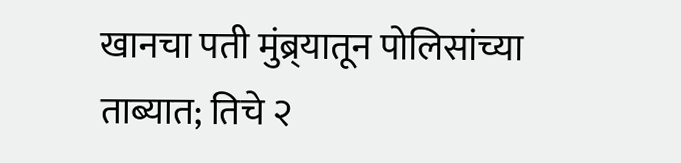खानचा पती मुंब्र्यातून पोलिसांच्या ताब्यात; तिचे २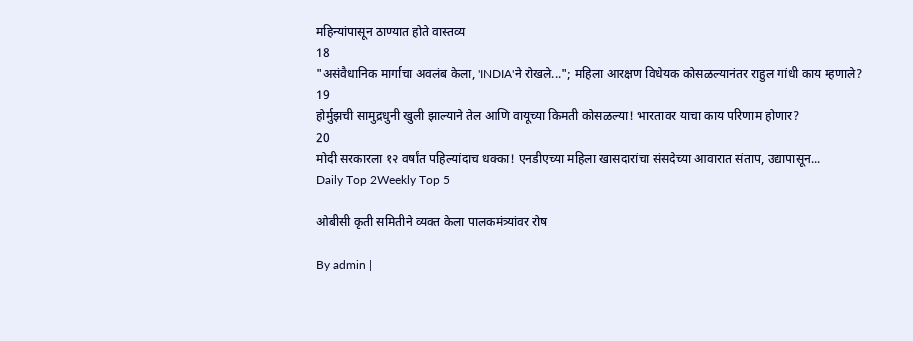महिन्यांपासून ठाण्यात होते वास्तव्य
18
"असंवैधानिक मार्गाचा अवलंब केला, 'INDIA'ने रोखले..."; महिला आरक्षण विधेयक कोसळल्यानंतर राहुल गांधी काय म्हणाले?
19
होर्मुझची सामुद्रधुनी खुली झाल्याने तेल आणि वायूच्या किमती कोसळल्या! भारतावर याचा काय परिणाम होणार?
20
मोदी सरकारला १२ वर्षांत पहिल्यांदाच धक्का! एनडीएच्या महिला खासदारांचा संसदेच्या आवारात संताप, उद्यापासून...
Daily Top 2Weekly Top 5

ओबीसी कृती समितीने व्यक्त केला पालकमंत्र्यांवर रोष

By admin |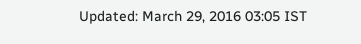Updated: March 29, 2016 03:05 IST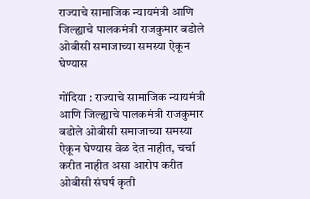राज्याचे सामाजिक न्यायमंत्री आणि जिल्ह्याचे पालकमंत्री राजकुमार बडोले ओबीसी समाजाच्या समस्या ऐकून घेण्यास

गोंदिया : राज्याचे सामाजिक न्यायमंत्री आणि जिल्ह्याचे पालकमंत्री राजकुमार बडोले ओबीसी समाजाच्या समस्या ऐकून घेण्यास वेळ देत नाहीत, चर्चा करीत नाहीत असा आरोप करीत ओबीसी संघर्ष कृती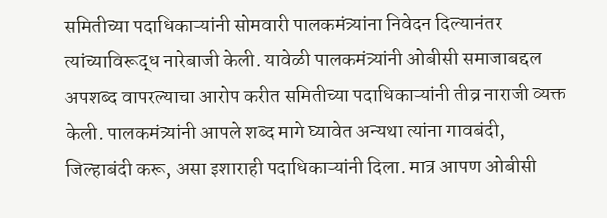समितीच्या पदाधिकाऱ्यांनी सोमवारी पालकमंत्र्यांना निवेदन दिल्यानंतर त्यांच्याविरूद्ध नारेबाजी केली. यावेळी पालकमंत्र्यांनी ओबीसी समाजाबद्दल अपशब्द वापरल्याचा आरोप करीत समितीच्या पदाधिकाऱ्यांनी तीव्र नाराजी व्यक्त केली. पालकमंत्र्यांनी आपले शब्द मागे घ्यावेत अन्यथा त्यांना गावबंदी, जिल्हाबंदी करू, असा इशाराही पदाधिकाऱ्यांनी दिला. मात्र आपण ओबीसी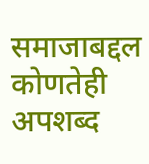समाजाबद्दल कोणतेही अपशब्द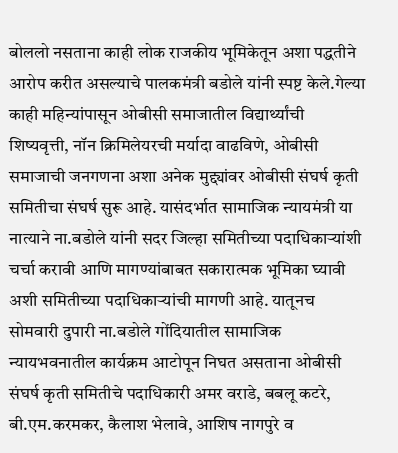बोललो नसताना काही लोक राजकीय भूमिकेतून अशा पद्धतीने आरोप करीत असल्याचे पालकमंत्री बडोले यांनी स्पष्ट केले.गेल्या काही महिन्यांपासून ओबीसी समाजातील विद्यार्थ्यांची शिष्यवृत्ती, नॉन क्रिमिलेयरची मर्यादा वाढविणे, ओबीसी समाजाची जनगणना अशा अनेक मुद्द्यांवर ओबीसी संघर्ष कृती समितीचा संघर्ष सुरू आहे. यासंदर्भात सामाजिक न्यायमंत्री या नात्याने ना.बडोले यांनी सदर जिल्हा समितीच्या पदाधिकाऱ्यांशी चर्चा करावी आणि मागण्यांबाबत सकारात्मक भूमिका घ्यावी अशी समितीच्या पदाधिकाऱ्यांची मागणी आहे. यातूनच सोमवारी दुपारी ना.बडोले गोंदियातील सामाजिक न्यायभवनातील कार्यक्रम आटोपून निघत असताना ओबीसी संघर्ष कृती समितीचे पदाधिकारी अमर वराडे, बबलू कटरे, बी.एम.करमकर, कैलाश भेलावे, आशिष नागपुरे व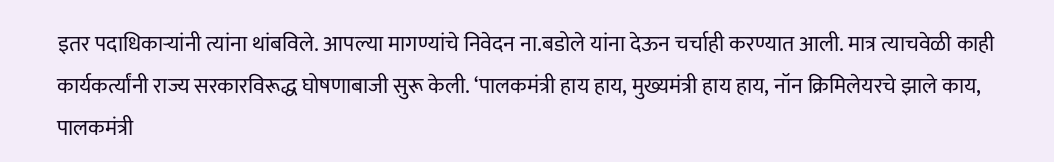इतर पदाधिकाऱ्यांनी त्यांना थांबविले. आपल्या मागण्यांचे निवेदन ना.बडोले यांना देऊन चर्चाही करण्यात आली. मात्र त्याचवेळी काही कार्यकर्त्यांनी राज्य सरकारविरूद्ध घोषणाबाजी सुरू केली. ‘पालकमंत्री हाय हाय, मुख्यमंत्री हाय हाय, नॉन क्रिमिलेयरचे झाले काय, पालकमंत्री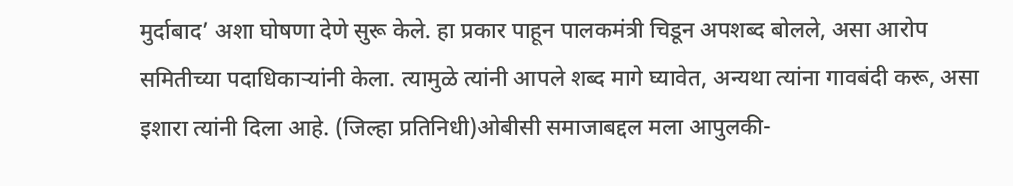मुर्दाबाद’ अशा घोषणा देणे सुरू केले. हा प्रकार पाहून पालकमंत्री चिडून अपशब्द बोलले, असा आरोप समितीच्या पदाधिकाऱ्यांनी केला. त्यामुळे त्यांनी आपले शब्द मागे घ्यावेत, अन्यथा त्यांना गावबंदी करू, असा इशारा त्यांनी दिला आहे. (जिल्हा प्रतिनिधी)ओबीसी समाजाबद्दल मला आपुलकी-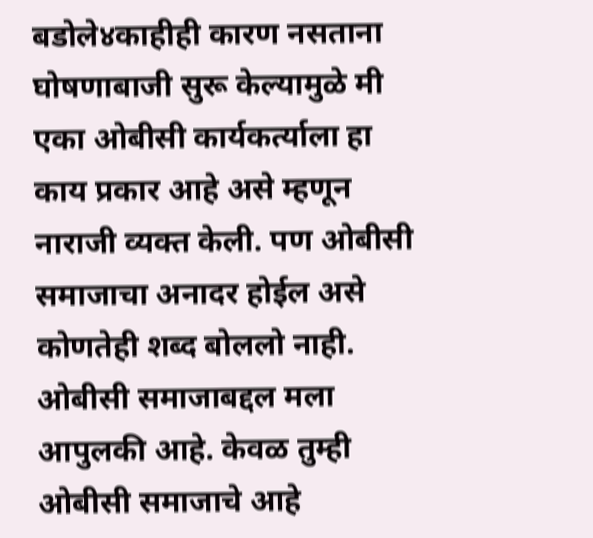बडोले४काहीही कारण नसताना घोषणाबाजी सुरू केल्यामुळे मी एका ओबीसी कार्यकर्त्याला हा काय प्रकार आहे असे म्हणून नाराजी व्यक्त केली. पण ओबीसी समाजाचा अनादर होईल असे कोणतेही शब्द बोललो नाही. ओबीसी समाजाबद्दल मला आपुलकी आहे. केवळ तुम्ही ओबीसी समाजाचे आहे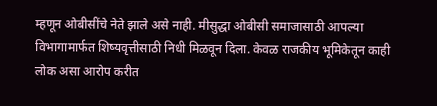म्हणून ओबीसींचे नेते झाले असे नाही. मीसुद्धा ओबीसी समाजासाठी आपल्या विभागामार्फत शिष्यवृत्तीसाठी निधी मिळवून दिला. केवळ राजकीय भूमिकेतून काही लोक असा आरोप करीत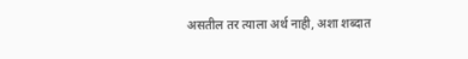असतील तर त्याला अर्थ नाही, अशा शब्दात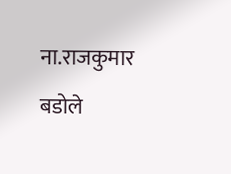ना.राजकुमार बडोले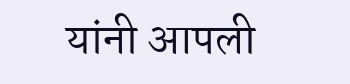यांनी आपली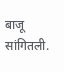बाजू सांगितली.